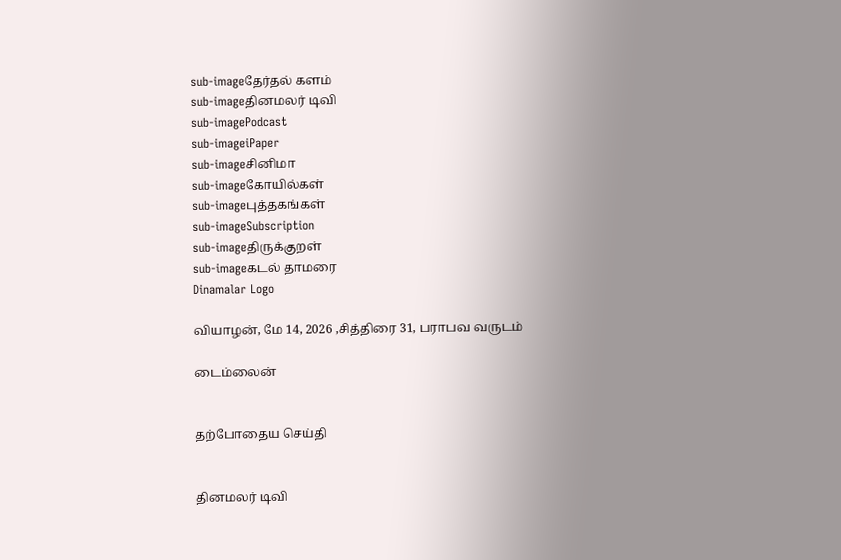sub-imageதேர்தல் களம்
sub-imageதினமலர் டிவி
sub-imagePodcast
sub-imageiPaper
sub-imageசினிமா
sub-imageகோயில்கள்
sub-imageபுத்தகங்கள்
sub-imageSubscription
sub-imageதிருக்குறள்
sub-imageகடல் தாமரை
Dinamalar Logo

வியாழன், மே 14, 2026 ,சித்திரை 31, பராபவ வருடம்

டைம்லைன்


தற்போதைய செய்தி


தினமலர் டிவி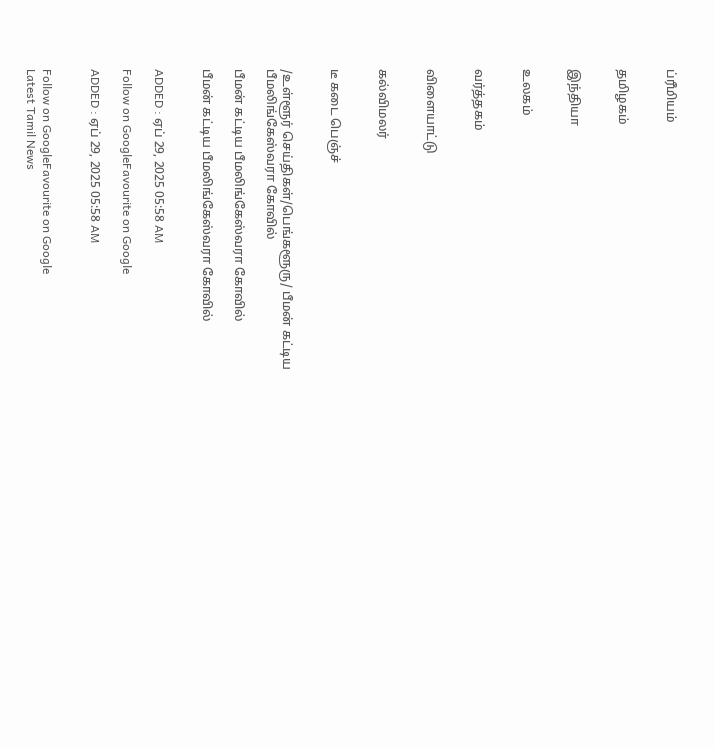ப்ரீமியம்


தமிழகம்


இந்தியா


உலகம்


வர்த்தகம்


விளையாட்டு


கல்விமலர்


டீ கடை பெஞ்ச்


/உள்ளூர் செய்திகள்/பெங்களூரு/ பீமன் கட்டிய பீமலிங்கேஸ்வரா கோவில்

பீமன் கட்டிய பீமலிங்கேஸ்வரா கோவில்

பீமன் கட்டிய பீமலிங்கேஸ்வரா கோவில்


ADDED : ஏப் 29, 2025 05:58 AM

Follow on GoogleFavourite on Google

ADDED : ஏப் 29, 2025 05:58 AM


Follow on GoogleFavourite on Google
Latest Tamil News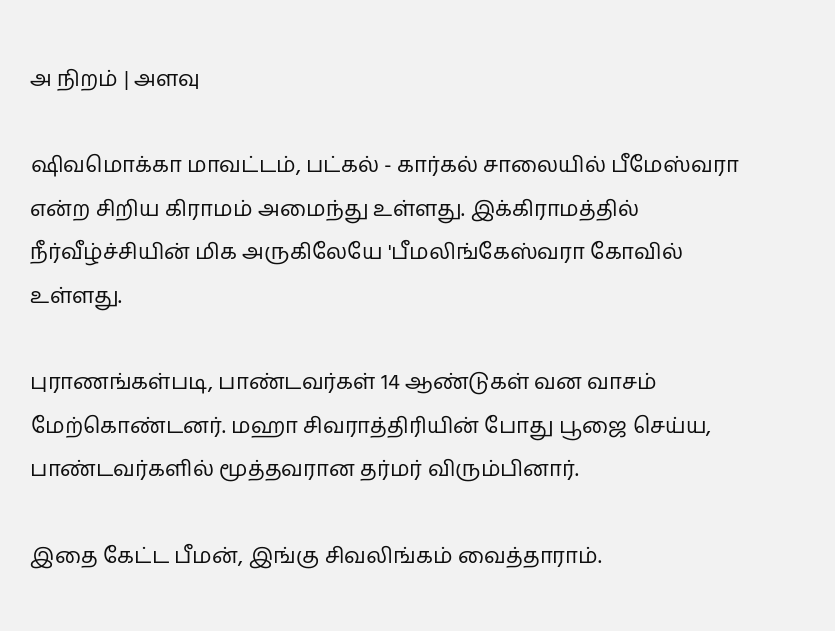அ நிறம் | அளவு

ஷிவமொக்கா மாவட்டம், பட்கல் - கார்கல் சாலையில் பீமேஸ்வரா என்ற சிறிய கிராமம் அமைந்து உள்ளது. இக்கிராமத்தில் நீர்வீழ்ச்சியின் மிக அருகிலேயே 'பீமலிங்கேஸ்வரா கோவில் உள்ளது.

புராணங்கள்படி, பாண்டவர்கள் 14 ஆண்டுகள் வன வாசம் மேற்கொண்டனர். மஹா சிவராத்திரியின் போது பூஜை செய்ய, பாண்டவர்களில் மூத்தவரான தர்மர் விரும்பினார்.

இதை கேட்ட பீமன், இங்கு சிவலிங்கம் வைத்தாராம்.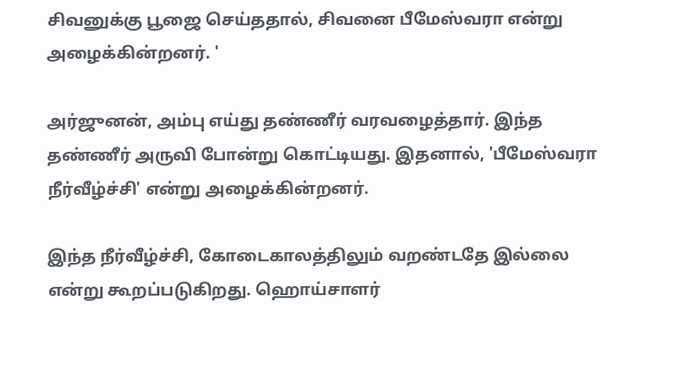சிவனுக்கு பூஜை செய்ததால், சிவனை பீமேஸ்வரா என்று அழைக்கின்றனர். '

அர்ஜுனன், அம்பு எய்து தண்ணீர் வரவழைத்தார். இந்த தண்ணீர் அருவி போன்று கொட்டியது. இதனால், 'பீமேஸ்வரா நீர்வீழ்ச்சி' என்று அழைக்கின்றனர்.

இந்த நீர்வீழ்ச்சி, கோடைகாலத்திலும் வறண்டதே இல்லை என்று கூறப்படுகிறது. ஹொய்சாளர்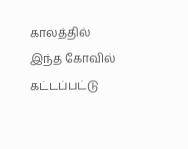காலத்தில் இந்த கோவில் கட்டப்பட்டு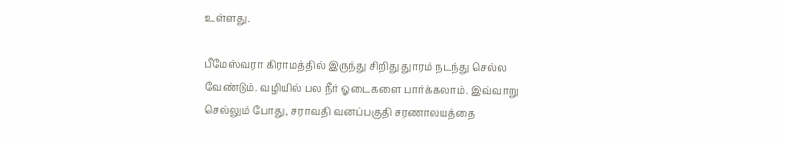உள்ளது.

பீமேஸ்வரா கிராமத்தில் இருந்து சிறிது துாரம் நடந்து செல்ல வேண்டும். வழியில் பல நீர் ஓடைகளை பார்க்கலாம். இவ்வாறு செல்லும் போது, சராவதி வனப்பகுதி சரணாலயத்தை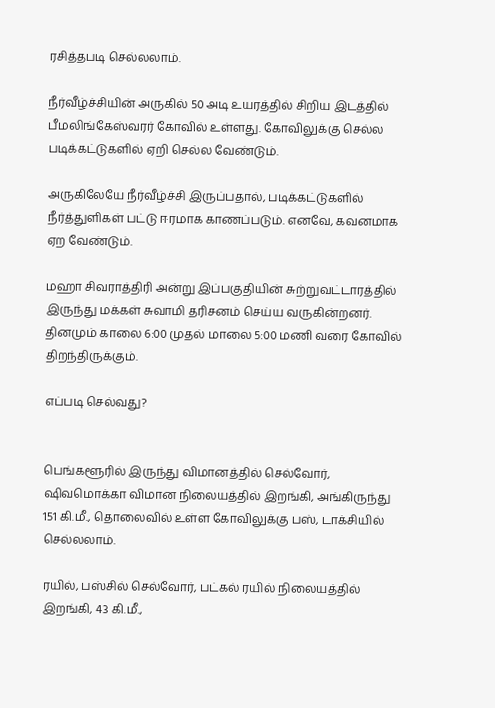ரசித்தபடி செல்லலாம்.

நீர்வீழ்ச்சியின் அருகில் 50 அடி உயரத்தில் சிறிய இடத்தில் பீமலிங்கேஸ்வரர் கோவில் உள்ளது. கோவிலுக்கு செல்ல படிக்கட்டுகளில் ஏறி செல்ல வேண்டும்.

அருகிலேயே நீர்வீழ்ச்சி இருப்பதால், படிக்கட்டுகளில் நீர்த்துளிகள் பட்டு ஈரமாக காணப்படும். எனவே, கவனமாக ஏற வேண்டும்.

மஹா சிவராத்திரி அன்று இப்பகுதியின் சுற்றுவட்டாரத்தில் இருந்து மக்கள் சுவாமி தரிசனம் செய்ய வருகின்றனர். தினமும் காலை 6:00 முதல் மாலை 5:00 மணி வரை கோவில் திறந்திருக்கும்.

எப்படி செல்வது?


பெங்களூரில் இருந்து விமானத்தில் செல்வோர், ஷிவமொக்கா விமான நிலையத்தில் இறங்கி, அங்கிருந்து 151 கி.மீ., தொலைவில் உள்ள கோவிலுக்கு பஸ், டாக்சியில் செல்லலாம்.

ரயில், பஸ்சில் செல்வோர், பட்கல் ரயில் நிலையத்தில் இறங்கி, 43 கி.மீ.,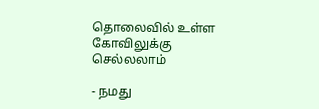தொலைவில் உள்ள கோவிலுக்கு செல்லலாம்

- நமது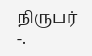நிருபர் -.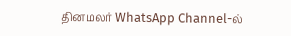தினமலர் WhatsApp Channel-ல்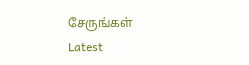சேருங்கள்
Latest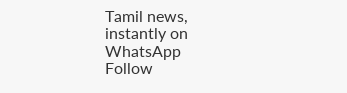Tamil news, instantly on WhatsApp
Follow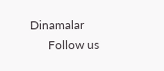Dinamalar
      Follow us